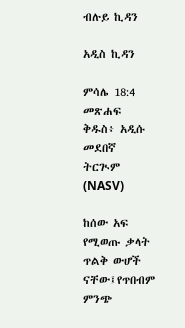ብሉይ ኪዳን

አዲስ ኪዳን

ምሳሌ 18:4 መጽሐፍ ቅዱስ፥ አዲሱ መደበኛ ትርጒም (NASV)

ከሰው አፍ የሚወጡ ቃላት ጥልቅ ውሆች ናቸው፤የጥበብም ምንጭ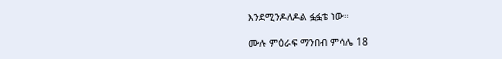እንደሚንዶለዶል ፏፏቴ ነው።

ሙሉ ምዕራፍ ማንበብ ምሳሌ 18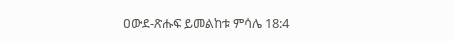ዐውደ-ጽሑፍ ይመልከቱ ምሳሌ 18:4